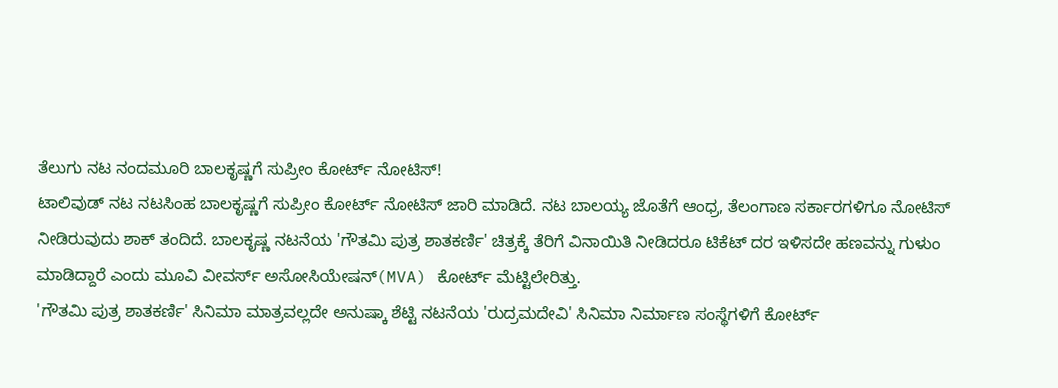ತೆಲುಗು ನಟ ನಂದಮೂರಿ ಬಾಲಕೃಷ್ಣಗೆ ಸುಪ್ರೀಂ ಕೋರ್ಟ್ ನೋಟಿಸ್!
ಟಾಲಿವುಡ್ ನಟ ನಟಸಿಂಹ ಬಾಲಕೃಷ್ಣಗೆ ಸುಪ್ರೀಂ ಕೋರ್ಟ್ ನೋಟಿಸ್ ಜಾರಿ ಮಾಡಿದೆ. ನಟ ಬಾಲಯ್ಯ ಜೊತೆಗೆ ಆಂಧ್ರ, ತೆಲಂಗಾಣ ಸರ್ಕಾರಗಳಿಗೂ ನೋಟಿಸ್ ನೀಡಿರುವುದು ಶಾಕ್ ತಂದಿದೆ. ಬಾಲಕೃಷ್ಣ ನಟನೆಯ 'ಗೌತಮಿ ಪುತ್ರ ಶಾತಕರ್ಣಿ' ಚಿತ್ರಕ್ಕೆ ತೆರಿಗೆ ವಿನಾಯಿತಿ ನೀಡಿದರೂ ಟಿಕೆಟ್ ದರ ಇಳಿಸದೇ ಹಣವನ್ನು ಗುಳುಂ ಮಾಡಿದ್ದಾರೆ ಎಂದು ಮೂವಿ ವೀವರ್ಸ್ ಅಸೋಸಿಯೇಷನ್(MVA) ಕೋರ್ಟ್ ಮೆಟ್ಟಿಲೇರಿತ್ತು.
'ಗೌತಮಿ ಪುತ್ರ ಶಾತಕರ್ಣಿ' ಸಿನಿಮಾ ಮಾತ್ರವಲ್ಲದೇ ಅನುಷ್ಕಾ ಶೆಟ್ಟಿ ನಟನೆಯ 'ರುದ್ರಮದೇವಿ' ಸಿನಿಮಾ ನಿರ್ಮಾಣ ಸಂಸ್ಥೆಗಳಿಗೆ ಕೋರ್ಟ್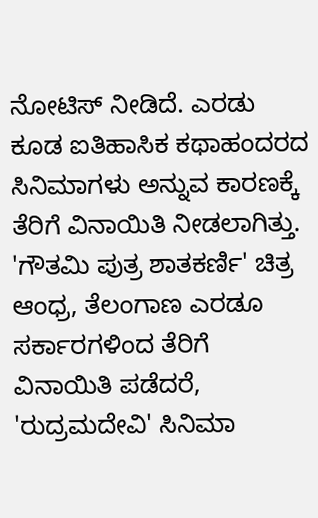ನೋಟಿಸ್ ನೀಡಿದೆ. ಎರಡು ಕೂಡ ಐತಿಹಾಸಿಕ ಕಥಾಹಂದರದ ಸಿನಿಮಾಗಳು ಅನ್ನುವ ಕಾರಣಕ್ಕೆ ತೆರಿಗೆ ವಿನಾಯಿತಿ ನೀಡಲಾಗಿತ್ತು. 'ಗೌತಮಿ ಪುತ್ರ ಶಾತಕರ್ಣಿ' ಚಿತ್ರ ಆಂಧ್ರ, ತೆಲಂಗಾಣ ಎರಡೂ ಸರ್ಕಾರಗಳಿಂದ ತೆರಿಗೆ ವಿನಾಯಿತಿ ಪಡೆದರೆ, 'ರುದ್ರಮದೇವಿ' ಸಿನಿಮಾ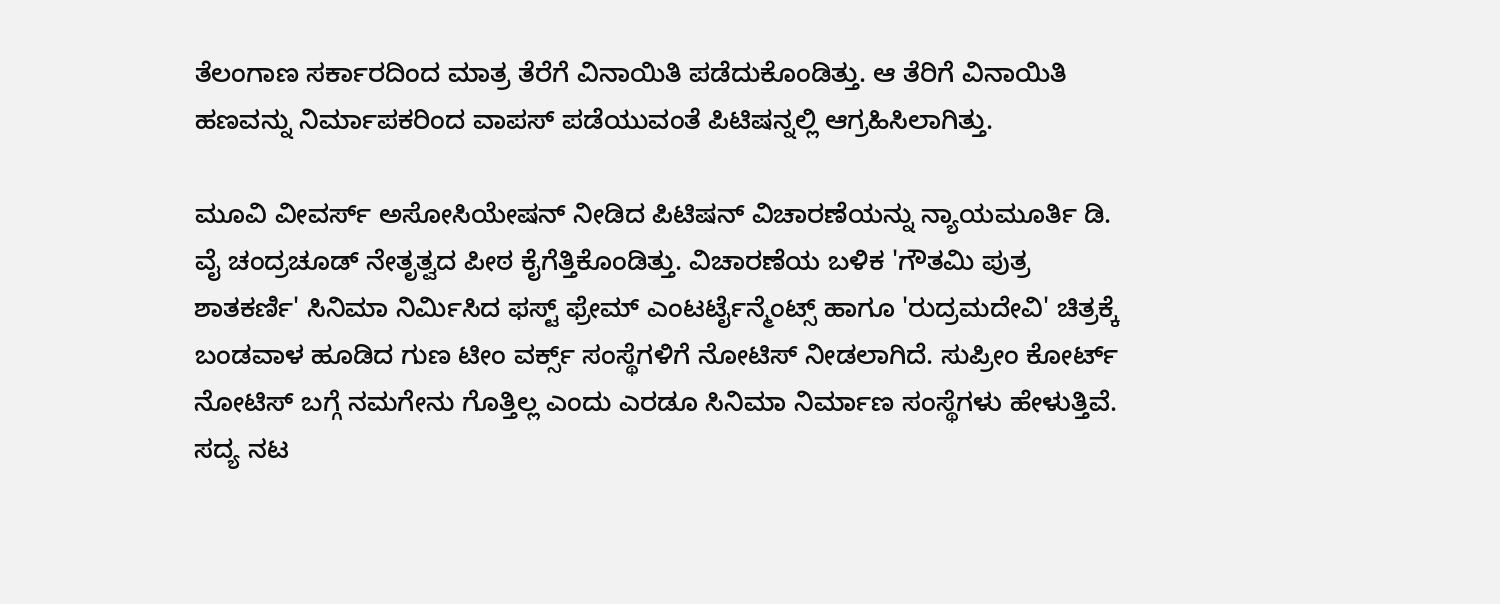ತೆಲಂಗಾಣ ಸರ್ಕಾರದಿಂದ ಮಾತ್ರ ತೆರೆಗೆ ವಿನಾಯಿತಿ ಪಡೆದುಕೊಂಡಿತ್ತು. ಆ ತೆರಿಗೆ ವಿನಾಯಿತಿ ಹಣವನ್ನು ನಿರ್ಮಾಪಕರಿಂದ ವಾಪಸ್ ಪಡೆಯುವಂತೆ ಪಿಟಿಷನ್ನಲ್ಲಿ ಆಗ್ರಹಿಸಿಲಾಗಿತ್ತು.

ಮೂವಿ ವೀವರ್ಸ್ ಅಸೋಸಿಯೇಷನ್ ನೀಡಿದ ಪಿಟಿಷನ್ ವಿಚಾರಣೆಯನ್ನು ನ್ಯಾಯಮೂರ್ತಿ ಡಿ. ವೈ ಚಂದ್ರಚೂಡ್ ನೇತೃತ್ವದ ಪೀಠ ಕೈಗೆತ್ತಿಕೊಂಡಿತ್ತು. ವಿಚಾರಣೆಯ ಬಳಿಕ 'ಗೌತಮಿ ಪುತ್ರ ಶಾತಕರ್ಣಿ' ಸಿನಿಮಾ ನಿರ್ಮಿಸಿದ ಫಸ್ಟ್ ಫ್ರೇಮ್ ಎಂಟರ್ಟೈನ್ಮೆಂಟ್ಸ್ ಹಾಗೂ 'ರುದ್ರಮದೇವಿ' ಚಿತ್ರಕ್ಕೆ ಬಂಡವಾಳ ಹೂಡಿದ ಗುಣ ಟೀಂ ವರ್ಕ್ಸ್ ಸಂಸ್ಥೆಗಳಿಗೆ ನೋಟಿಸ್ ನೀಡಲಾಗಿದೆ. ಸುಪ್ರೀಂ ಕೋರ್ಟ್ ನೋಟಿಸ್ ಬಗ್ಗೆ ನಮಗೇನು ಗೊತ್ತಿಲ್ಲ ಎಂದು ಎರಡೂ ಸಿನಿಮಾ ನಿರ್ಮಾಣ ಸಂಸ್ಥೆಗಳು ಹೇಳುತ್ತಿವೆ. ಸದ್ಯ ನಟ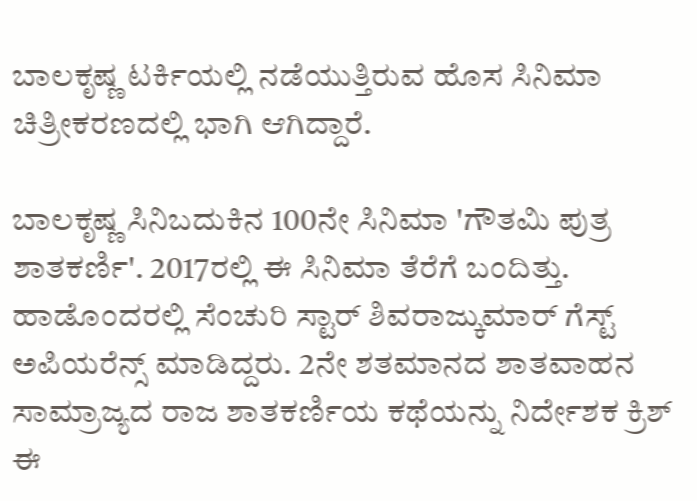ಬಾಲಕೃಷ್ಣ ಟರ್ಕಿಯಲ್ಲಿ ನಡೆಯುತ್ತಿರುವ ಹೊಸ ಸಿನಿಮಾ ಚಿತ್ರೀಕರಣದಲ್ಲಿ ಭಾಗಿ ಆಗಿದ್ದಾರೆ.

ಬಾಲಕೃಷ್ಣ ಸಿನಿಬದುಕಿನ 100ನೇ ಸಿನಿಮಾ 'ಗೌತಮಿ ಪುತ್ರ ಶಾತಕರ್ಣಿ'. 2017ರಲ್ಲಿ ಈ ಸಿನಿಮಾ ತೆರೆಗೆ ಬಂದಿತ್ತು. ಹಾಡೊಂದರಲ್ಲಿ ಸೆಂಚುರಿ ಸ್ಟಾರ್ ಶಿವರಾಜ್ಕುಮಾರ್ ಗೆಸ್ಟ್ ಅಪಿಯರೆನ್ಸ್ ಮಾಡಿದ್ದರು. 2ನೇ ಶತಮಾನದ ಶಾತವಾಹನ ಸಾಮ್ರಾಜ್ಯದ ರಾಜ ಶಾತಕರ್ಣಿಯ ಕಥೆಯನ್ನು ನಿರ್ದೇಶಕ ಕ್ರಿಶ್ ಈ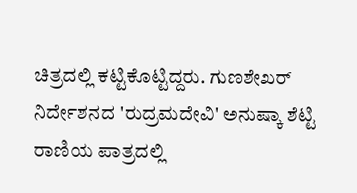ಚಿತ್ರದಲ್ಲಿ ಕಟ್ಟಿಕೊಟ್ಟಿದ್ದರು. ಗುಣಶೇಖರ್ ನಿರ್ದೇಶನದ 'ರುದ್ರಮದೇವಿ' ಅನುಷ್ಕಾ ಶೆಟ್ಟಿ ರಾಣಿಯ ಪಾತ್ರದಲ್ಲಿ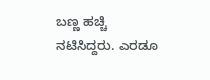ಬಣ್ಣ ಹಚ್ಚಿ ನಟಿಸಿದ್ದರು. ಎರಡೂ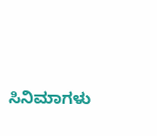ಸಿನಿಮಾಗಳು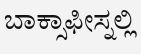ಬಾಕ್ಸಾಫೀಸ್ನಲ್ಲಿ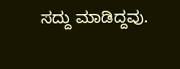ಸದ್ದು ಮಾಡಿದ್ದವು.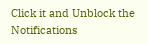Click it and Unblock the Notifications